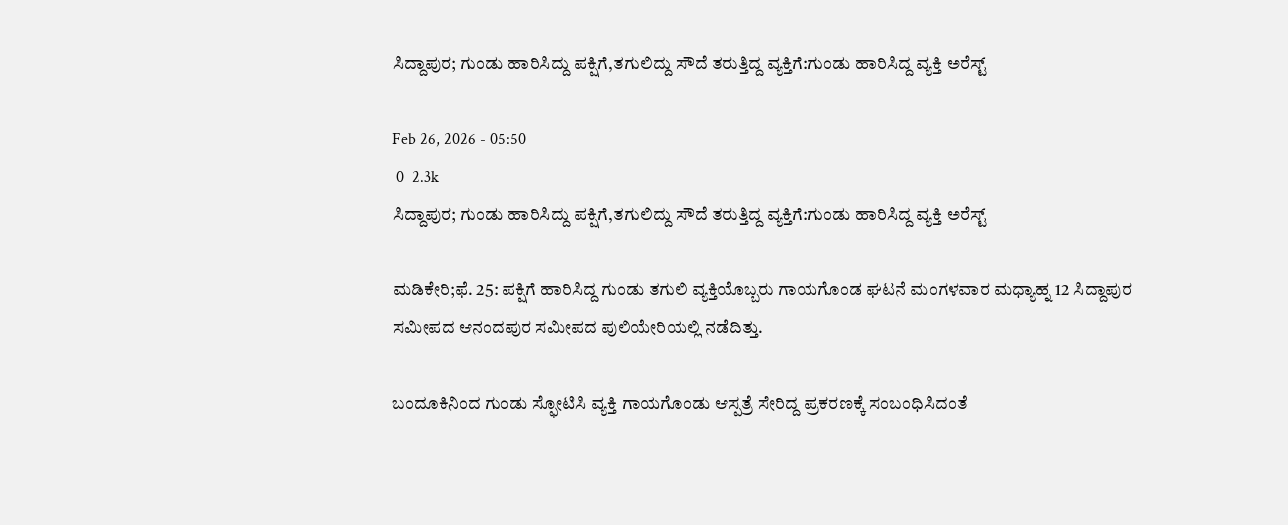ಸಿದ್ದಾಪುರ; ಗುಂಡು ಹಾರಿಸಿದ್ದು ಪಕ್ಷಿಗೆ,ತಗುಲಿದ್ದು ಸೌದೆ ತರುತ್ತಿದ್ದ ವ್ಯಕ್ತಿಗೆ:ಗುಂಡು ಹಾರಿಸಿದ್ದ ವ್ಯಕ್ತಿ ಅರೆಸ್ಟ್

Feb 26, 2026 - 05:50
 0  2.3k
ಸಿದ್ದಾಪುರ; ಗುಂಡು ಹಾರಿಸಿದ್ದು ಪಕ್ಷಿಗೆ,ತಗುಲಿದ್ದು ಸೌದೆ ತರುತ್ತಿದ್ದ ವ್ಯಕ್ತಿಗೆ:ಗುಂಡು ಹಾರಿಸಿದ್ದ ವ್ಯಕ್ತಿ ಅರೆಸ್ಟ್

ಮಡಿಕೇರಿ;ಫೆ. 25: ಪಕ್ಷಿಗೆ ಹಾರಿಸಿದ್ದ ಗುಂಡು ತಗುಲಿ ವ್ಯಕ್ತಿಯೊಬ್ಬರು ಗಾಯಗೊಂಡ ಘಟನೆ ಮಂಗಳವಾರ ಮಧ್ಯಾಹ್ನ‌ 12 ಸಿದ್ದಾಪುರ ಸಮೀಪದ ಆನಂದಪುರ ಸಮೀಪದ ಪುಲಿಯೇರಿಯಲ್ಲಿ ನಡೆದಿತ್ತು.

ಬಂದೂಕಿನಿಂದ ಗುಂಡು ಸ್ಫೋಟಿಸಿ ವ್ಯಕ್ತಿ ಗಾಯಗೊಂಡು ಆಸ್ಪತ್ರೆ ಸೇರಿದ್ದ ಪ್ರಕರಣಕ್ಕೆ ಸಂಬಂಧಿಸಿದಂತೆ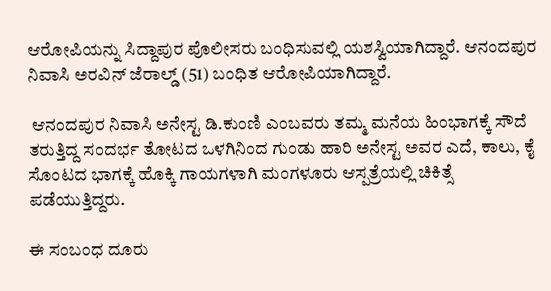ಆರೋಪಿಯನ್ನು ಸಿದ್ದಾಪುರ ಪೊಲೀಸರು ಬಂಧಿಸುವಲ್ಲಿ ಯಶಸ್ವಿಯಾಗಿದ್ದಾರೆ. ಆನಂದಪುರ ನಿವಾಸಿ ಅರವಿನ್ ಜೆರಾಲ್ಡ್ (51) ಬಂಧಿತ ಆರೋಪಿಯಾಗಿದ್ದಾರೆ.

 ಆನಂದಪುರ ನಿವಾಸಿ ಅನೇಸ್ಟ ಡಿ.ಕುಂಣಿ ಎಂಬವರು ತಮ್ಮ ಮನೆಯ ಹಿಂಭಾಗಕ್ಕೆ ಸೌದೆ ತರುತ್ತಿದ್ದ ಸಂದರ್ಭ ತೋಟದ ಒಳಗಿನಿಂದ ಗುಂಡು ಹಾರಿ ಅನೇಸ್ಟ ಅವರ ಎದೆ, ಕಾಲು, ಕೈ ಸೊಂಟದ ಭಾಗಕ್ಕೆ ಹೊಕ್ಕಿ ಗಾಯಗಳಾಗಿ ಮಂಗಳೂರು ಆಸ್ಪತ್ರೆಯಲ್ಲಿ ಚಿಕಿತ್ಸೆ ಪಡೆಯುತ್ತಿದ್ದರು.

ಈ ಸಂಬಂಧ ದೂರು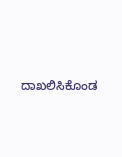ದಾಖಲಿಸಿಕೊಂಡ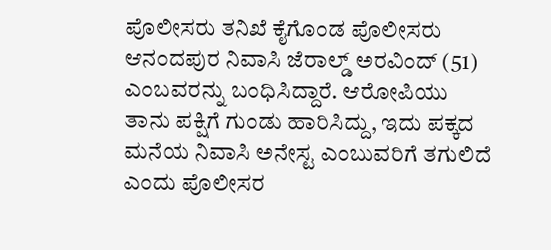ಪೊಲೀಸರು ತನಿಖೆ ಕೈಗೊಂಡ ಪೊಲೀಸರು ಆನಂದಪುರ ನಿವಾಸಿ ಜೆರಾಲ್ಡ್ ಅರವಿಂದ್ (51) ಎಂಬವರನ್ನು ಬಂಧಿಸಿದ್ದಾರೆ. ಆರೋಪಿಯು ತಾನು ಪಕ್ಷಿಗೆ ಗುಂಡು ಹಾರಿಸಿದ್ದು, ಇದು ಪಕ್ಕದ ಮನೆಯ ನಿವಾಸಿ ಅನೇಸ್ಟ ಎಂಬುವರಿಗೆ ತಗುಲಿದೆ ಎಂದು ಪೊಲೀಸರ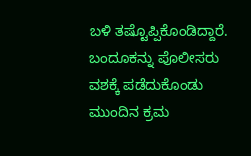ಬಳಿ ತಷ್ಟೊಪ್ಪಿಕೊಂಡಿದ್ದಾರೆ. ಬಂದೂಕನ್ನು ಪೊಲೀಸರು ವಶಕ್ಕೆ ಪಡೆದುಕೊಂಡು ಮುಂದಿನ ಕ್ರಮ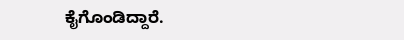ಕೈಗೊಂಡಿದ್ದಾರೆ.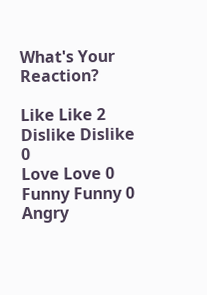What's Your Reaction?

Like Like 2
Dislike Dislike 0
Love Love 0
Funny Funny 0
Angry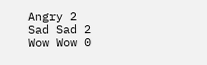Angry 2
Sad Sad 2
Wow Wow 0